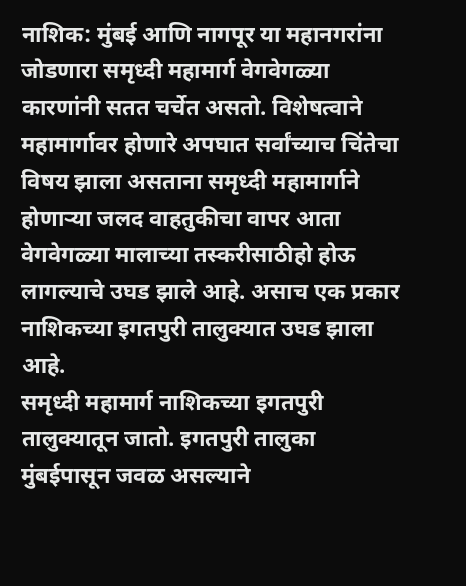नाशिक: मुंबई आणि नागपूर या महानगरांना जोडणारा समृध्दी महामार्ग वेगवेगळ्या कारणांनी सतत चर्चेत असतो. विशेषत्वाने महामार्गावर होणारे अपघात सर्वांच्याच चिंतेचा विषय झाला असताना समृध्दी महामार्गाने होणाऱ्या जलद वाहतुकीचा वापर आता वेगवेगळ्या मालाच्या तस्करीसाठीहो होऊ लागल्याचे उघड झाले आहे. असाच एक प्रकार नाशिकच्या इगतपुरी तालुक्यात उघड झाला आहे.
समृध्दी महामार्ग नाशिकच्या इगतपुरी तालुक्यातून जातो. इगतपुरी तालुका मुंबईपासून जवळ असल्याने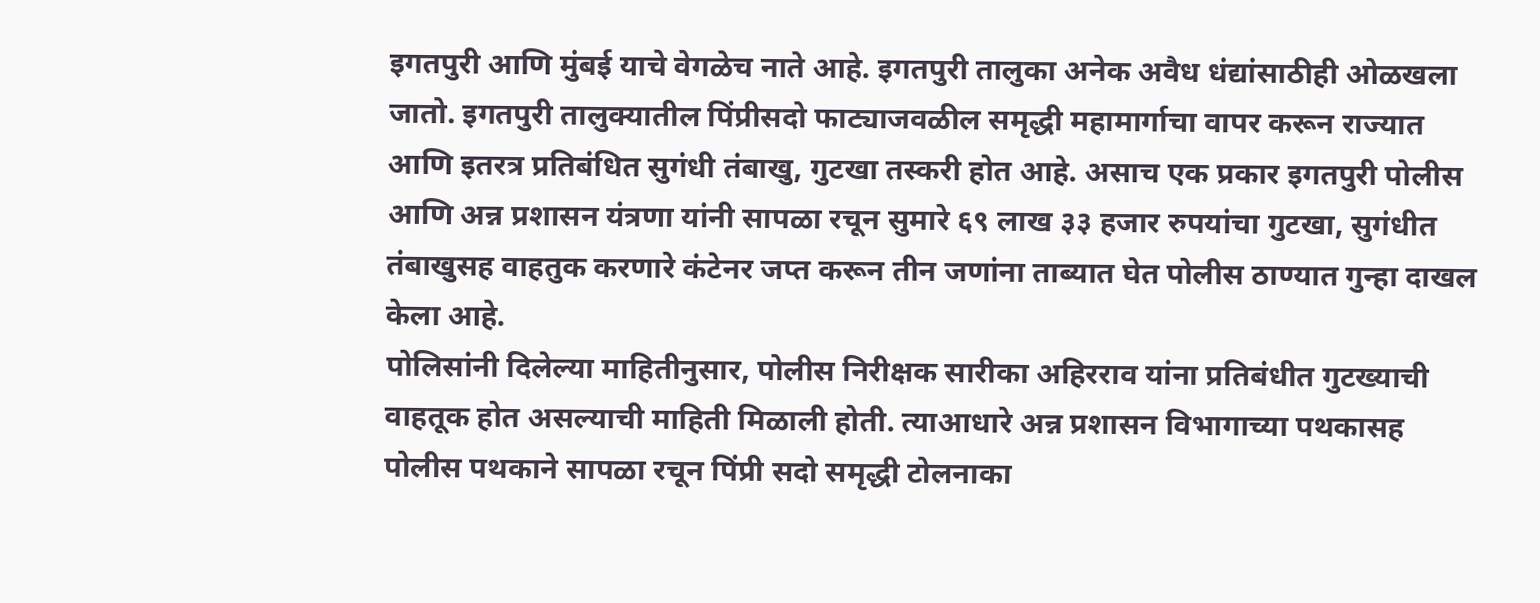इगतपुरी आणि मुंबई याचे वेगळेच नाते आहे. इगतपुरी तालुका अनेक अवैध धंद्यांसाठीही ओळखला जातो. इगतपुरी तालुक्यातील पिंप्रीसदो फाट्याजवळील समृद्धी महामार्गाचा वापर करून राज्यात आणि इतरत्र प्रतिबंधित सुगंधी तंबाखु, गुटखा तस्करी होत आहे. असाच एक प्रकार इगतपुरी पोलीस आणि अन्न प्रशासन यंत्रणा यांनी सापळा रचून सुमारे ६९ लाख ३३ हजार रुपयांचा गुटखा, सुगंधीत तंबाखुसह वाहतुक करणारे कंटेनर जप्त करून तीन जणांना ताब्यात घेत पोलीस ठाण्यात गुन्हा दाखल केला आहे.
पोलिसांनी दिलेल्या माहितीनुसार, पोलीस निरीक्षक सारीका अहिरराव यांना प्रतिबंधीत गुटख्याची वाहतूक होत असल्याची माहिती मिळाली होती. त्याआधारे अन्न प्रशासन विभागाच्या पथकासह पोलीस पथकाने सापळा रचून पिंप्री सदो समृद्धी टोलनाका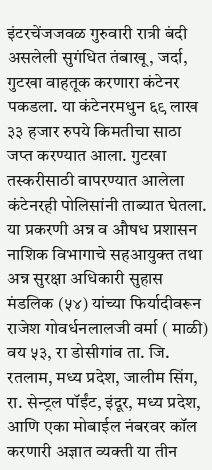इंटरचेंजजवळ गुरुवारी रात्री बंदी असलेली सुगंधित तंबाखू, जर्दा, गुटखा वाहतूक करणारा कंटेनर पकडला. या कंटेनरमधुन ६९ लाख ३३ हजार रुपये किमतीचा साठा जप्त करण्यात आला. गुटखा तस्करीसाठी वापरण्यात आलेला कंटेनरही पोलिसांनी ताब्यात घेतला.
या प्रकरणी अन्न व औषध प्रशासन नाशिक विभागाचे सहआयुक्त तथा अन्न सुरक्षा अधिकारी सुहास मंडलिक (५४) यांच्या फिर्यादीवरून राजेश गोवर्धनलालजी वर्मा ( माळी) वय ५३, रा डोसीगांव ता. जि. रतलाम, मध्य प्रदेश, जालीम सिंग, रा. सेन्ट्रल पॉईंट, इंदूर, मध्य प्रदेश, आणि एका मोबाईल नंबरवर कॉल करणारी अज्ञात व्यक्ती या तीन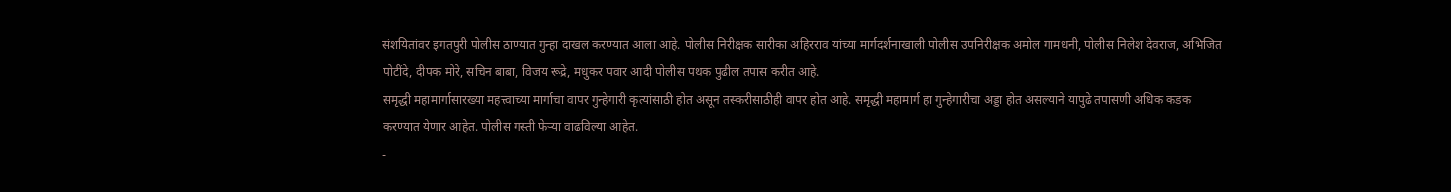संशयितांवर इगतपुरी पोलीस ठाण्यात गुन्हा दाखल करण्यात आला आहे. पोलीस निरीक्षक सारीका अहिरराव यांच्या मार्गदर्शनाखाली पोलीस उपनिरीक्षक अमोल गामधनी, पोलीस निलेश देवराज, अभिजित पोटींदे, दीपक मोरे, सचिन बाबा, विजय रूद्रे, मधुकर पवार आदी पोलीस पथक पुढील तपास करीत आहे.
समृद्धी महामार्गासारख्या महत्त्वाच्या मार्गाचा वापर गुन्हेगारी कृत्यांसाठी होत असून तस्करीसाठीही वापर होत आहे. समृद्धी महामार्ग हा गुन्हेगारीचा अड्डा होत असल्याने यापुढे तपासणी अधिक कडक करण्यात येणार आहेत. पोलीस गस्ती फेऱ्या वाढविल्या आहेत.
-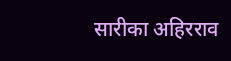सारीका अहिरराव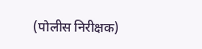(पोलीस निरीक्षक)